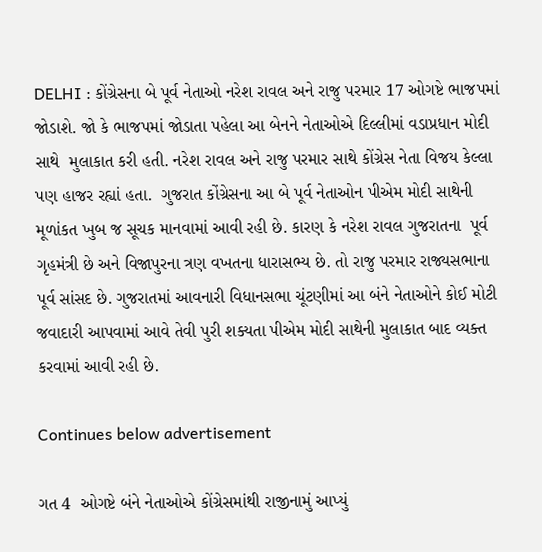DELHI : કોંગ્રેસના બે પૂર્વ નેતાઓ નરેશ રાવલ અને રાજુ પરમાર 17 ઓગષ્ટે ભાજપમાં જોડાશે. જો કે ભાજપમાં જોડાતા પહેલા આ બેનને નેતાઓએ દિલ્લીમાં વડાપ્રધાન મોદી સાથે  મુલાકાત કરી હતી. નરેશ રાવલ અને રાજુ પરમાર સાથે કોંગ્રેસ નેતા વિજય કેલ્લા પણ હાજર રહ્યાં હતા.  ગુજરાત કોંગ્રેસના આ બે પૂર્વ નેતાઓન પીએમ મોદી સાથેની મૂળાંકત ખુબ જ સૂચક માનવામાં આવી રહી છે. કારણ કે નરેશ રાવલ ગુજરાતના  પૂર્વ ગૃહમંત્રી છે અને વિજાપુરના ત્રણ વખતના ધારાસભ્ય છે. તો રાજુ પરમાર રાજ્યસભાના પૂર્વ સાંસદ છે. ગુજરાતમાં આવનારી વિધાનસભા ચૂંટણીમાં આ બંને નેતાઓને કોઈ મોટી જવાદારી આપવામાં આવે તેવી પુરી શક્યતા પીએમ મોદી સાથેની મુલાકાત બાદ વ્યક્ત કરવામાં આવી રહી છે.

Continues below advertisement

ગત 4  ઓગષ્ટે બંને નેતાઓએ કોંગ્રેસમાંથી રાજીનામું આપ્યું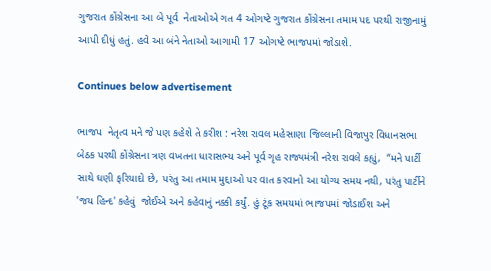ગુજરાત કોંગ્રેસના આ બે પૂર્વ  નેતાઓએ ગત 4 ઓગષ્ટે ગુજરાત કોંગ્રેસના તમામ પદ પરથી રાજીનામું આપી દીધું હતું. હવે આ બંને નેતાઓ આગામી 17 ઓગષ્ટે ભાજપમાં જોડાશે.

Continues below advertisement

ભાજપ  નેતૃત્વ મને જે પણ કહેશે તે કરીશ : નરેશ રાવલ મહેસાણા જિલ્લાની વિજાપુર વિધાનસભા બેઠક પરથી કોંગ્રેસના ત્રણ વખતના ધારાસભ્ય અને પૂર્વ ગૃહ રાજ્યમંત્રી નરેશ રાવલે કહ્યું,  “મને પાર્ટી સાથે ઘણી ફરિયાદો છે, પરંતુ આ તમામ મુદ્દાઓ પર વાત કરવાનો આ યોગ્ય સમય નથી, પરંતુ પાર્ટીને 'જય હિન્દ' કહેવું  જોઈએ અને કહેવાનું નક્કી કર્યું. હું ટૂંક સમયમાં ભાજપમાં જોડાઈશ અને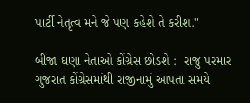પાર્ટી નેતૃત્વ મને જે પણ કહેશે તે કરીશ."

બીજા ઘણા નેતાઓ કોંગ્રેસ છોડશે :  રાજુ પરમાર ગુજરાત કોંગ્રેસમાંથી રાજીનામું આપતા સમયે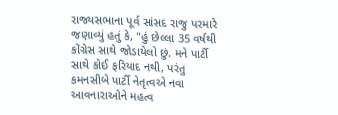રાજ્યસભાના પૂર્વ સાંસદ રાજુ પરમારે જણાવ્યું હતું કે, "હું છેલ્લા 35 વર્ષથી કોંગ્રેસ સાથે જોડાયેલો છું. મને પાર્ટી સાથે કોઈ ફરિયાદ નથી, પરંતુ કમનસીબે પાર્ટી નેતૃત્વએ નવા આવનારાઓને મહત્વ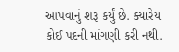આપવાનું શરૂ કર્યું છે. ક્યારેય કોઈ પદની માંગણી કરી નથી.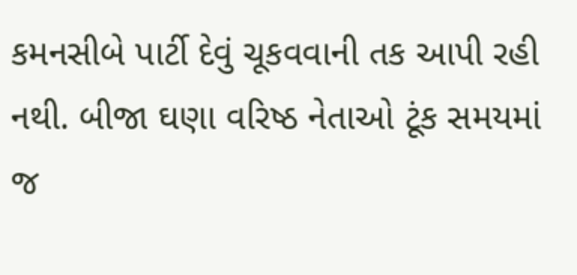કમનસીબે પાર્ટી દેવું ચૂકવવાની તક આપી રહી નથી. બીજા ઘણા વરિષ્ઠ નેતાઓ ટૂંક સમયમાં જ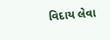વિદાય લેવા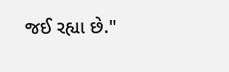જઈ રહ્યા છે."